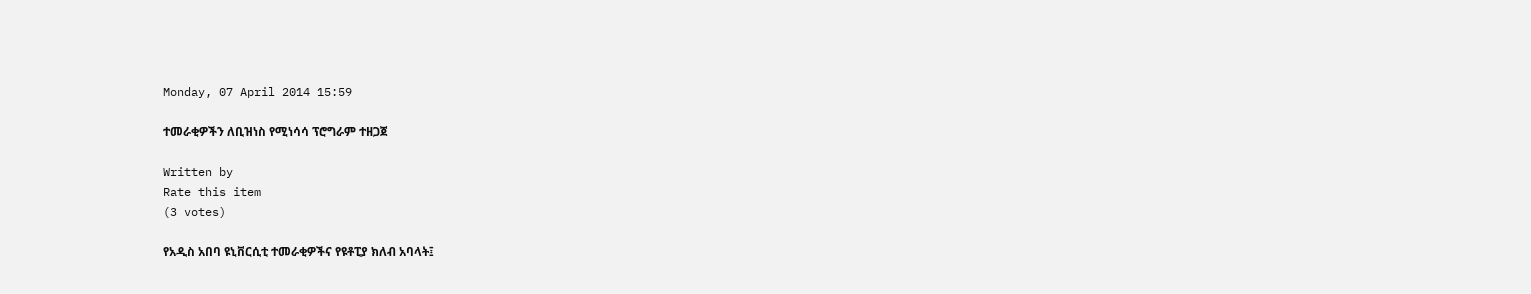Monday, 07 April 2014 15:59

ተመራቂዎችን ለቢዝነስ የሚነሳሳ ፕሮግራም ተዘጋጀ

Written by
Rate this item
(3 votes)

የአዲስ አበባ ዩኒቨርሲቲ ተመራቂዎችና የዩቶፒያ ክለብ አባላት፤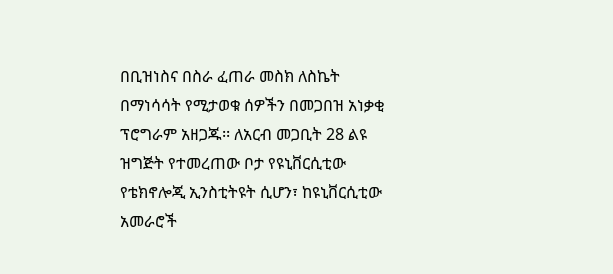በቢዝነስና በስራ ፈጠራ መስክ ለስኬት በማነሳሳት የሚታወቁ ሰዎችን በመጋበዝ አነቃቂ ፕሮግራም አዘጋጁ፡፡ ለአርብ መጋቢት 28 ልዩ ዝግጅት የተመረጠው ቦታ የዩኒቨርሲቲው የቴክኖሎጂ ኢንስቲትዩት ሲሆን፣ ከዩኒቨርሲቲው አመራሮች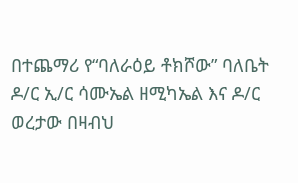በተጨማሪ የ“ባለራዕይ ቶክሾው” ባለቤት ዶ/ር ኢ/ር ሳሙኤል ዘሚካኤል እና ዶ/ር ወረታው በዛብህ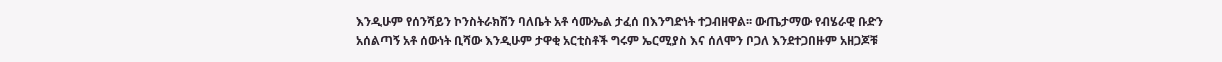እንዲሁም የሰንሻይን ኮንስትራክሽን ባለቤት አቶ ሳሙኤል ታፈሰ በእንግድነት ተጋብዘዋል፡፡ ውጤታማው የብሄራዊ ቡድን አሰልጣኝ አቶ ሰውነት ቢሻው እንዲሁም ታዋቂ አርቲስቶች ግሩም ኤርሚያስ እና ሰለሞን ቦጋለ እንደተጋበዙም አዘጋጆቹ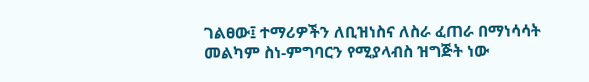ገልፀው፤ ተማሪዎችን ለቢዝነስና ለስራ ፈጠራ በማነሳሳት መልካም ስነ-ምግባርን የሚያላብስ ዝግጅት ነው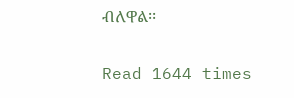ብለዋል፡፡

Read 1644 times